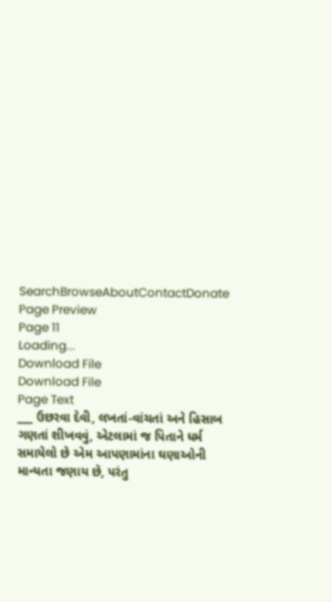SearchBrowseAboutContactDonate
Page Preview
Page 11
Loading...
Download File
Download File
Page Text
___ ઉછરવા દેવી, લખતાં-વાંચતાં અને હિસાબ ગણતાં શીખવવું, એટલામાં જ પિતાને ધર્મ સમાયેલો છે એમ આપણામાંના ઘણાઓની માન્યતા જણાય છે, પરંતુ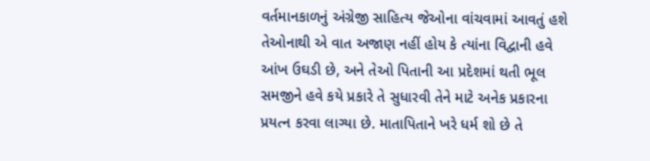વર્તમાનકાળનું અંગ્રેજી સાહિત્ય જેઓના વાંચવામાં આવતું હશે તેઓનાથી એ વાત અજાણ નહીં હોય કે ત્યાંના વિદ્વાની હવે આંખ ઉઘડી છે, અને તેઓ પિતાની આ પ્રદેશમાં થતી ભૂલ સમજીને હવે કયે પ્રકારે તે સુધારવી તેને માટે અનેક પ્રકારના પ્રયત્ન કરવા લાગ્યા છે. માતાપિતાને ખરે ધર્મ શો છે તે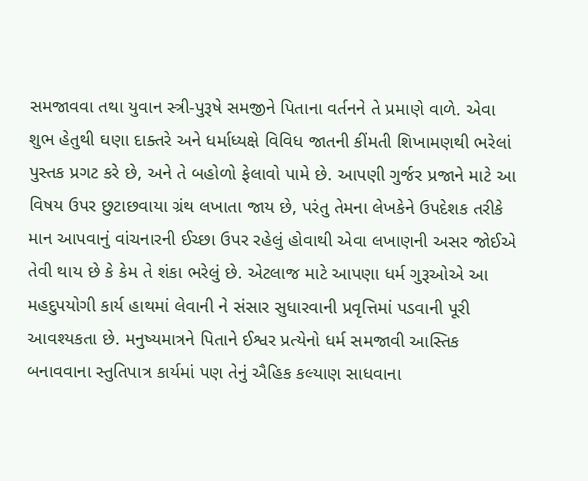સમજાવવા તથા યુવાન સ્ત્રી-પુરૂષે સમજીને પિતાના વર્તનને તે પ્રમાણે વાળે. એવા શુભ હેતુથી ઘણા દાક્તરે અને ધર્માધ્યક્ષે વિવિધ જાતની કીંમતી શિખામણથી ભરેલાં પુસ્તક પ્રગટ કરે છે, અને તે બહોળો ફેલાવો પામે છે. આપણી ગુર્જર પ્રજાને માટે આ વિષય ઉપર છુટાછવાયા ગ્રંથ લખાતા જાય છે, પરંતુ તેમના લેખકેને ઉપદેશક તરીકે માન આપવાનું વાંચનારની ઈચ્છા ઉપર રહેલું હોવાથી એવા લખાણની અસર જોઈએ તેવી થાય છે કે કેમ તે શંકા ભરેલું છે. એટલાજ માટે આપણા ધર્મ ગુરૂઓએ આ મહદુપયોગી કાર્ય હાથમાં લેવાની ને સંસાર સુધારવાની પ્રવૃત્તિમાં પડવાની પૂરી આવશ્યકતા છે. મનુષ્યમાત્રને પિતાને ઈશ્વર પ્રત્યેનો ધર્મ સમજાવી આસ્તિક બનાવવાના સ્તુતિપાત્ર કાર્યમાં પણ તેનું ઐહિક કલ્યાણ સાધવાના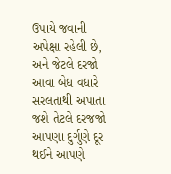ઉપાયે જવાની અપેક્ષા રહેલી છે, અને જેટલે દરજો આવા બેધ વધારે સરલતાથી અપાતા જશે તેટલે દરજજો આપણા દુર્ગુણે દૂર થઈને આપણે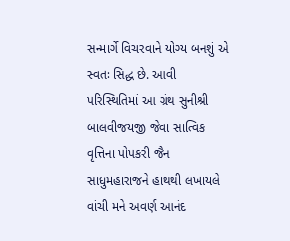સન્માર્ગે વિચરવાને યોગ્ય બનશું એ સ્વતઃ સિદ્ધ છે. આવી પરિસ્થિતિમાં આ ગ્રંથ સુનીશ્રી બાલવીજયજી જેવા સાત્વિક વૃત્તિના પોપકરી જૈન સાધુમહારાજને હાથથી લખાયલે વાંચી મને અવર્ણ આનંદ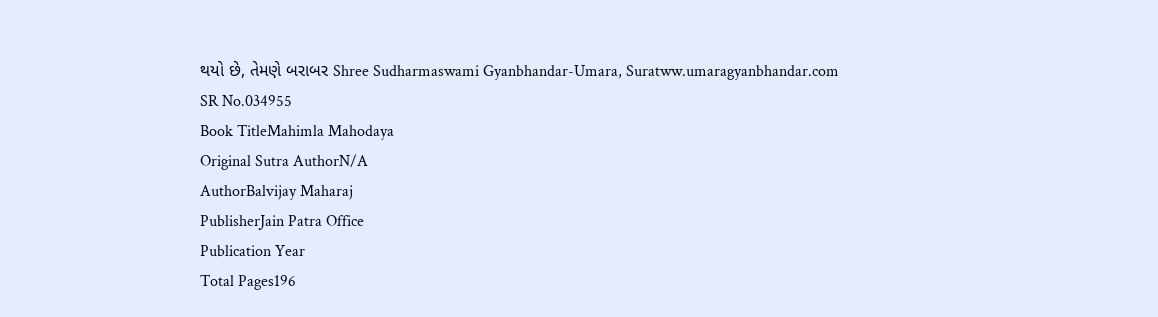થયો છે, તેમણે બરાબર Shree Sudharmaswami Gyanbhandar-Umara, Suratww.umaragyanbhandar.com
SR No.034955
Book TitleMahimla Mahodaya
Original Sutra AuthorN/A
AuthorBalvijay Maharaj
PublisherJain Patra Office
Publication Year
Total Pages196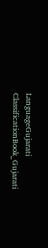LanguageGujarati
ClassificationBook_Gujarati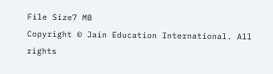File Size7 MB
Copyright © Jain Education International. All rights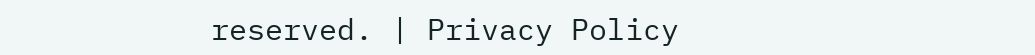reserved. | Privacy Policy